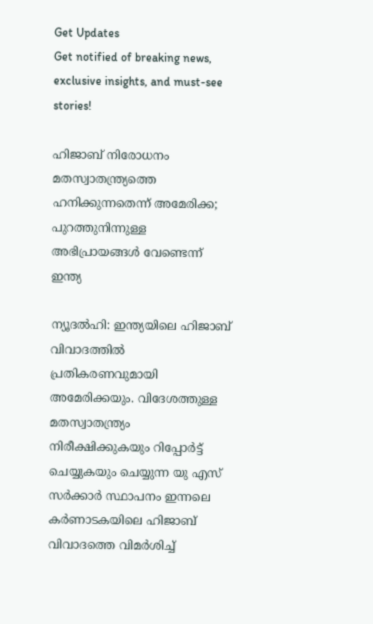Get Updates
Get notified of breaking news, exclusive insights, and must-see stories!

ഹിജാബ് നിരോധനം മതസ്വാതന്ത്ര്യത്തെ ഹനിക്കുന്നതെന്ന് അമേരിക്ക; പുറത്തുനിന്നുള്ള അഭിപ്രായങ്ങള്‍ വേണ്ടെന്ന് ഇന്ത്യ

ന്യൂദല്‍ഹി: ഇന്ത്യയിലെ ഹിജാബ് വിവാദത്തില്‍ പ്രതികരണവുമായി അമേരിക്കയും. വിദേശത്തുള്ള മതസ്വാതന്ത്ര്യം നിരീക്ഷിക്കുകയും റിപ്പോര്‍ട്ട് ചെയ്യുകയും ചെയ്യുന്ന യു എസ് സര്‍ക്കാര്‍ സ്ഥാപനം ഇന്നലെ കര്‍ണാടകയിലെ ഹിജാബ് വിവാദത്തെ വിമര്‍ശിച്ച്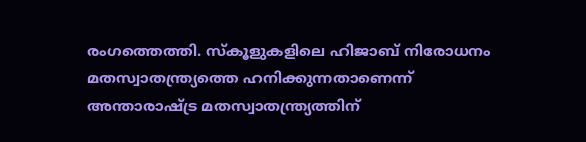രംഗത്തെത്തി. സ്‌കൂളുകളിലെ ഹിജാബ് നിരോധനം മതസ്വാതന്ത്ര്യത്തെ ഹനിക്കുന്നതാണെന്ന് അന്താരാഷ്ട്ര മതസ്വാതന്ത്ര്യത്തിന്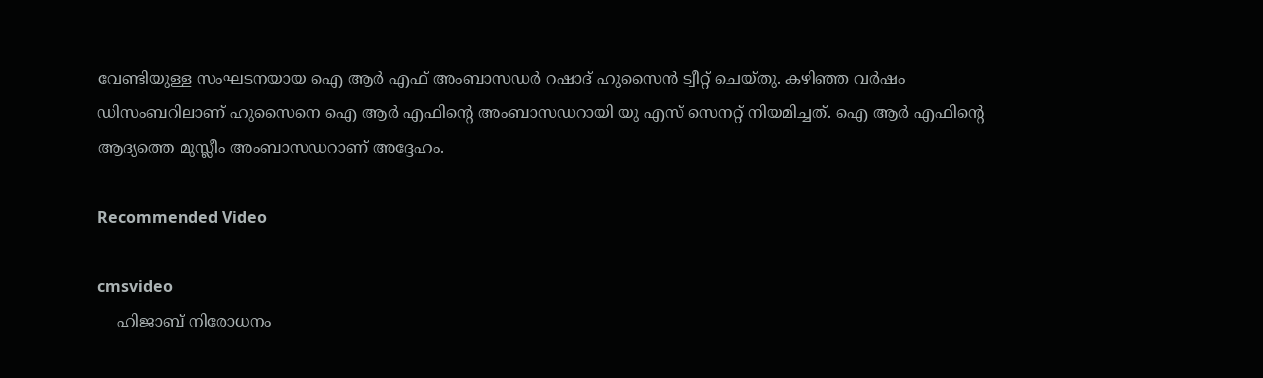വേണ്ടിയുള്ള സംഘടനയായ ഐ ആര്‍ എഫ് അംബാസഡര്‍ റഷാദ് ഹുസൈന്‍ ട്വീറ്റ് ചെയ്തു. കഴിഞ്ഞ വര്‍ഷം ഡിസംബറിലാണ് ഹുസൈനെ ഐ ആര്‍ എഫിന്റെ അംബാസഡറായി യു എസ് സെനറ്റ് നിയമിച്ചത്. ഐ ആര്‍ എഫിന്റെ ആദ്യത്തെ മുസ്ലീം അംബാസഡറാണ് അദ്ദേഹം.

Recommended Video

cmsvideo
    ഹിജാബ് നിരോധനം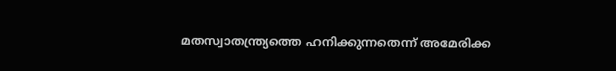മതസ്വാതന്ത്ര്യത്തെ ഹനിക്കുന്നതെന്ന് അമേരിക്ക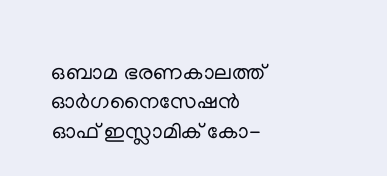ഒബാമ ഭരണകാലത്ത് ഓര്‍ഗനൈസേഷന്‍ ഓഫ് ഇസ്ലാമിക് കോ-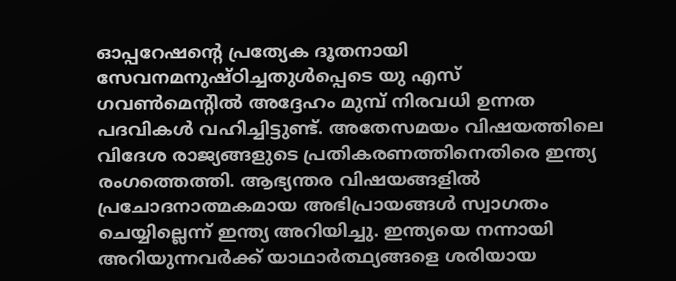ഓപ്പറേഷന്റെ പ്രത്യേക ദൂതനായി സേവനമനുഷ്ഠിച്ചതുള്‍പ്പെടെ യു എസ് ഗവണ്‍മെന്റില്‍ അദ്ദേഹം മുമ്പ് നിരവധി ഉന്നത പദവികള്‍ വഹിച്ചിട്ടുണ്ട്. അതേസമയം വിഷയത്തിലെ വിദേശ രാജ്യങ്ങളുടെ പ്രതികരണത്തിനെതിരെ ഇന്ത്യ രംഗത്തെത്തി. ആഭ്യന്തര വിഷയങ്ങളില്‍ പ്രചോദനാത്മകമായ അഭിപ്രായങ്ങള്‍ സ്വാഗതം ചെയ്യില്ലെന്ന് ഇന്ത്യ അറിയിച്ചു. ഇന്ത്യയെ നന്നായി അറിയുന്നവര്‍ക്ക് യാഥാര്‍ത്ഥ്യങ്ങളെ ശരിയായ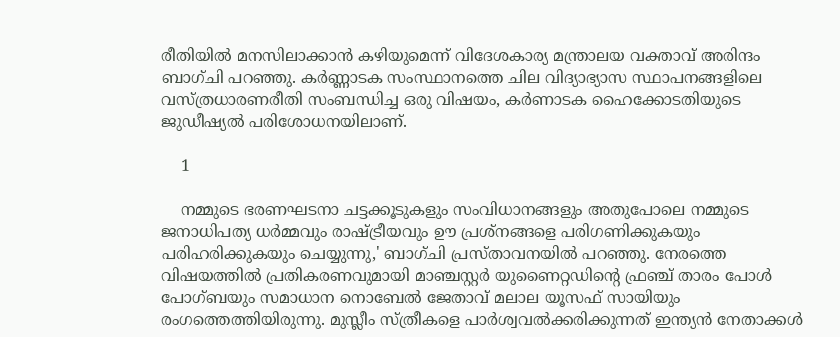രീതിയില്‍ മനസിലാക്കാന്‍ കഴിയുമെന്ന് വിദേശകാര്യ മന്ത്രാലയ വക്താവ് അരിന്ദം ബാഗ്ചി പറഞ്ഞു. കര്‍ണ്ണാടക സംസ്ഥാനത്തെ ചില വിദ്യാഭ്യാസ സ്ഥാപനങ്ങളിലെ വസ്ത്രധാരണരീതി സംബന്ധിച്ച ഒരു വിഷയം, കര്‍ണാടക ഹൈക്കോടതിയുടെ ജുഡീഷ്യല്‍ പരിശോധനയിലാണ്.

    1

    നമ്മുടെ ഭരണഘടനാ ചട്ടക്കൂടുകളും സംവിധാനങ്ങളും അതുപോലെ നമ്മുടെ ജനാധിപത്യ ധര്‍മ്മവും രാഷ്ട്രീയവും ഊ പ്രശ്‌നങ്ങളെ പരിഗണിക്കുകയും പരിഹരിക്കുകയും ചെയ്യുന്നു,' ബാഗ്ചി പ്രസ്താവനയില്‍ പറഞ്ഞു. നേരത്തെ വിഷയത്തില്‍ പ്രതികരണവുമായി മാഞ്ചസ്റ്റര്‍ യുണൈറ്റഡിന്റെ ഫ്രഞ്ച് താരം പോള്‍ പോഗ്ബയും സമാധാന നൊബേല്‍ ജേതാവ് മലാല യൂസഫ് സായിയും രംഗത്തെത്തിയിരുന്നു. മുസ്ലീം സ്ത്രീകളെ പാര്‍ശ്വവല്‍ക്കരിക്കുന്നത് ഇന്ത്യന്‍ നേതാക്കള്‍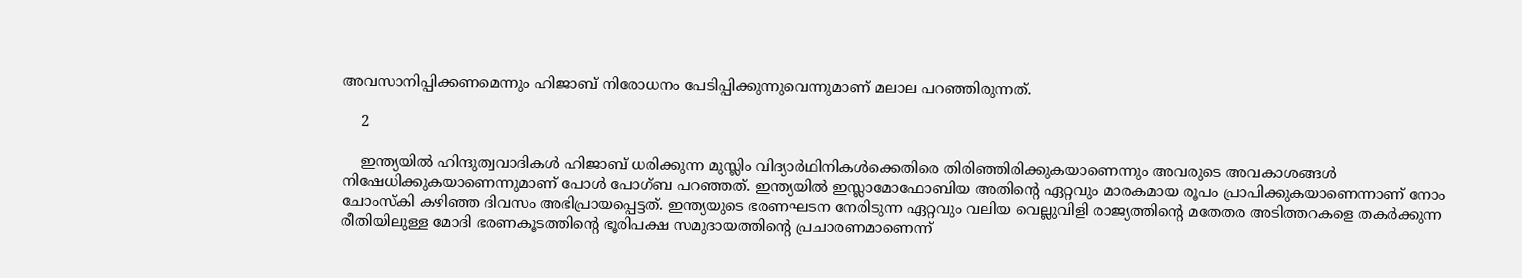അവസാനിപ്പിക്കണമെന്നും ഹിജാബ് നിരോധനം പേടിപ്പിക്കുന്നുവെന്നുമാണ് മലാല പറഞ്ഞിരുന്നത്.

    2

    ഇന്ത്യയില്‍ ഹിന്ദുത്വവാദികള്‍ ഹിജാബ് ധരിക്കുന്ന മുസ്ലിം വിദ്യാര്‍ഥിനികള്‍ക്കെതിരെ തിരിഞ്ഞിരിക്കുകയാണെന്നും അവരുടെ അവകാശങ്ങള്‍ നിഷേധിക്കുകയാണെന്നുമാണ് പോള്‍ പോഗ്ബ പറഞ്ഞത്. ഇന്ത്യയില്‍ ഇസ്ലാമോഫോബിയ അതിന്റെ ഏറ്റവും മാരകമായ രൂപം പ്രാപിക്കുകയാണെന്നാണ് നോം ചോംസ്‌കി കഴിഞ്ഞ ദിവസം അഭിപ്രായപ്പെട്ടത്. ഇന്ത്യയുടെ ഭരണഘടന നേരിടുന്ന ഏറ്റവും വലിയ വെല്ലുവിളി രാജ്യത്തിന്റെ മതേതര അടിത്തറകളെ തകര്‍ക്കുന്ന രീതിയിലുള്ള മോദി ഭരണകൂടത്തിന്റെ ഭൂരിപക്ഷ സമുദായത്തിന്റെ പ്രചാരണമാണെന്ന്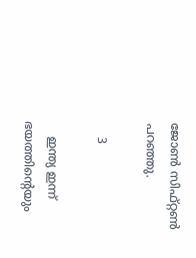ജോണ്‍ സിഫ്റ്റണ്‍ പറഞ്ഞു.

    3

    ഇന്ത്യ ഇന്ന് ഭയത്തിന്റെയും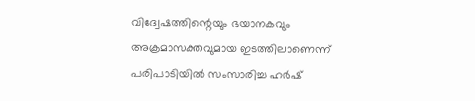വിദ്വേഷത്തിന്റെയും ഭയാനകവും അക്രമാസക്തവുമായ ഇടത്തിലാണെന്ന് പരിപാടിയില്‍ സംസാരിച്ച ഹര്‍ഷ്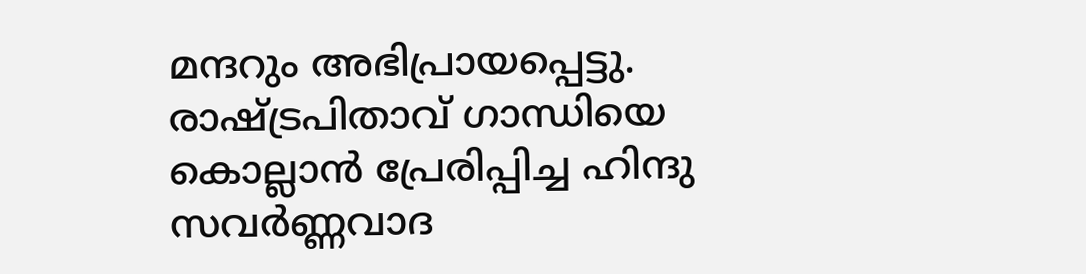മന്ദറും അഭിപ്രായപ്പെട്ടു. രാഷ്ട്രപിതാവ് ഗാന്ധിയെ കൊല്ലാന്‍ പ്രേരിപ്പിച്ച ഹിന്ദു സവര്‍ണ്ണവാദ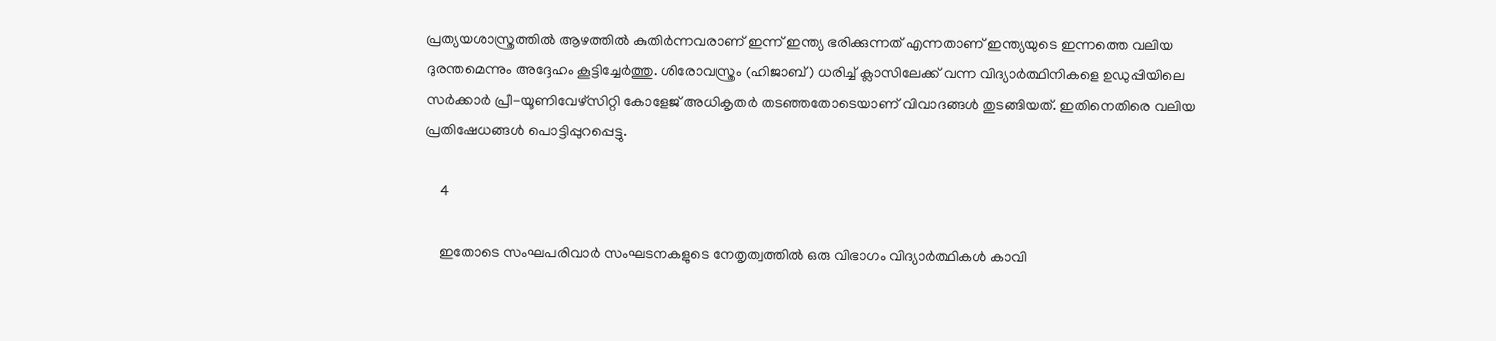പ്രത്യയശാസ്ത്രത്തില്‍ ആഴത്തില്‍ കുതിര്‍ന്നവരാണ് ഇന്ന് ഇന്ത്യ ഭരിക്കുന്നത് എന്നതാണ് ഇന്ത്യയുടെ ഇന്നത്തെ വലിയ ദുരന്തമെന്നും അദ്ദേഹം കൂട്ടിച്ചേര്‍ത്തു. ശിരോവസ്ത്രം (ഹിജാബ്) ധരിച്ച് ക്ലാസിലേക്ക് വന്ന വിദ്യാര്‍ത്ഥിനികളെ ഉഡുപ്പിയിലെ സര്‍ക്കാര്‍ പ്രീ-യൂണിവേഴ്സിറ്റി കോളേജ് അധികൃതര്‍ തടഞ്ഞതോടെയാണ് വിവാദങ്ങള്‍ തുടങ്ങിയത്. ഇതിനെതിരെ വലിയ പ്രതിഷേധങ്ങള്‍ പൊട്ടിപ്പുറപ്പെട്ടു.

    4

    ഇതോടെ സംഘപരിവാര്‍ സംഘടനകളുടെ നേതൃത്വത്തില്‍ ഒരു വിഭാഗം വിദ്യാര്‍ത്ഥികള്‍ കാവി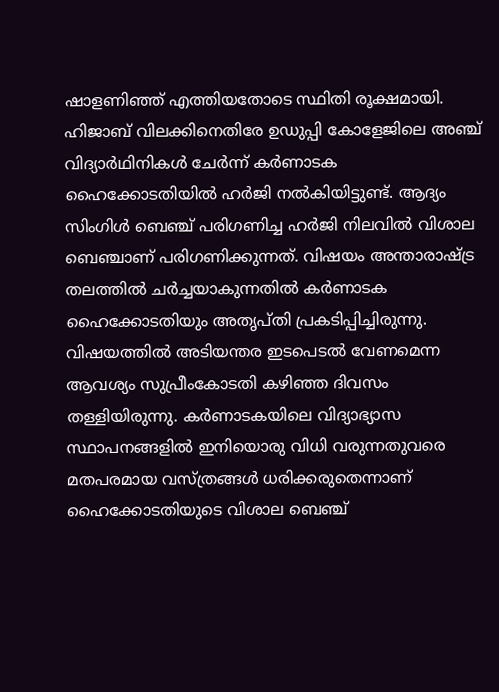ഷാളണിഞ്ഞ് എത്തിയതോടെ സ്ഥിതി രൂക്ഷമായി. ഹിജാബ് വിലക്കിനെതിരേ ഉഡുപ്പി കോളേജിലെ അഞ്ച് വിദ്യാര്‍ഥിനികള്‍ ചേര്‍ന്ന് കര്‍ണാടക ഹൈക്കോടതിയില്‍ ഹര്‍ജി നല്‍കിയിട്ടുണ്ട്. ആദ്യം സിംഗിള്‍ ബെഞ്ച് പരിഗണിച്ച ഹര്‍ജി നിലവില്‍ വിശാല ബെഞ്ചാണ് പരിഗണിക്കുന്നത്. വിഷയം അന്താരാഷ്ട്ര തലത്തില്‍ ചര്‍ച്ചയാകുന്നതില്‍ കര്‍ണാടക ഹൈക്കോടതിയും അതൃപ്തി പ്രകടിപ്പിച്ചിരുന്നു. വിഷയത്തില്‍ അടിയന്തര ഇടപെടല്‍ വേണമെന്ന ആവശ്യം സുപ്രീംകോടതി കഴിഞ്ഞ ദിവസം തള്ളിയിരുന്നു. കര്‍ണാടകയിലെ വിദ്യാഭ്യാസ സ്ഥാപനങ്ങളില്‍ ഇനിയൊരു വിധി വരുന്നതുവരെ മതപരമായ വസ്ത്രങ്ങള്‍ ധരിക്കരുതെന്നാണ് ഹൈക്കോടതിയുടെ വിശാല ബെഞ്ച്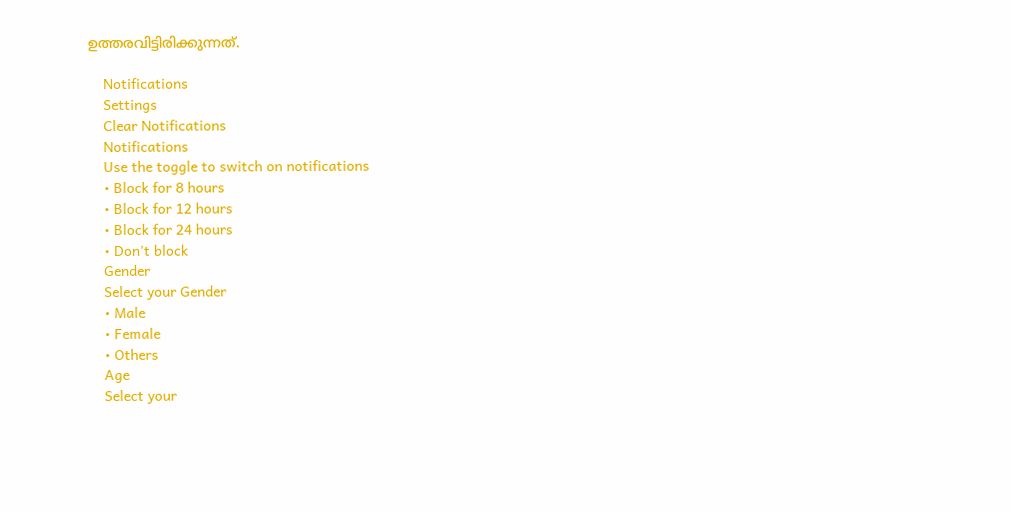ഉത്തരവിട്ടിരിക്കുന്നത്.

    Notifications
    Settings
    Clear Notifications
    Notifications
    Use the toggle to switch on notifications
    • Block for 8 hours
    • Block for 12 hours
    • Block for 24 hours
    • Don't block
    Gender
    Select your Gender
    • Male
    • Female
    • Others
    Age
    Select your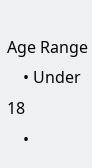Age Range
    • Under 18
    •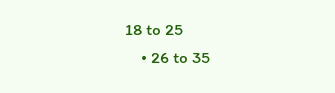18 to 25
    • 26 to 35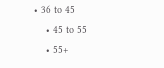• 36 to 45
    • 45 to 55
    • 55+